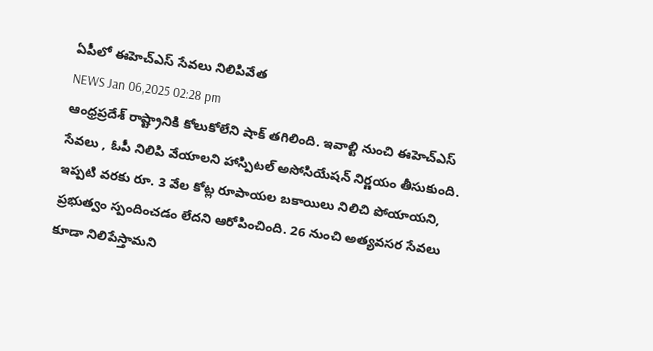ఏపీలో ఈహెచ్ఎస్ సేవలు నిలిపివేత
NEWS Jan 06,2025 02:28 pm
ఆంధ్రప్రదేశ్ రాష్ట్రానికి కోలుకోలేని షాక్ తగిలింది. ఇవాల్టి నుంచి ఈహెచ్ఎస్ సేవలు , ఓపీ నిలిపి వేయాలని హాస్పిటల్ అసోసియేషన్ నిర్ణయం తీసుకుంది. ఇప్పటి వరకు రూ. 3 వేల కోట్ల రూపాయల బకాయిలు నిలిచి పోయాయని, ప్రభుత్వం స్పందించడం లేదని ఆరోపించింది. 26 నుంచి అత్యవసర సేవలు కూడా నిలిపేస్తామని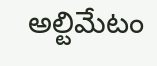అల్టిమేటం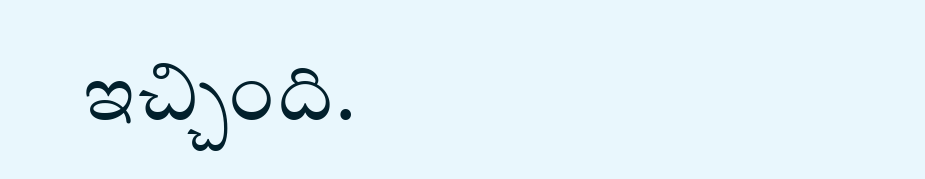ఇచ్చింది.